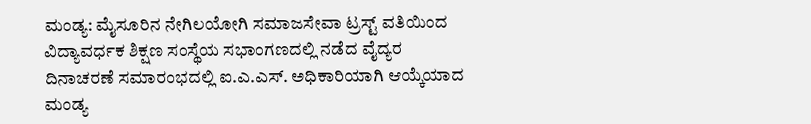ಮಂಡ್ಯ: ಮೈಸೂರಿನ ನೇಗಿಲಯೋಗಿ ಸಮಾಜಸೇವಾ ಟ್ರಸ್ಟ್ ವತಿಯಿಂದ ವಿದ್ಯಾವರ್ಧಕ ಶಿಕ್ಷಣ ಸಂಸ್ಥೆಯ ಸಭಾಂಗಣದಲ್ಲಿ ನಡೆದ ವೈದ್ಯರ ದಿನಾಚರಣೆ ಸಮಾರಂಭದಲ್ಲಿ ಐ.ಎ.ಎಸ್. ಅಧಿಕಾರಿಯಾಗಿ ಆಯ್ಕೆಯಾದ ಮಂಡ್ಯ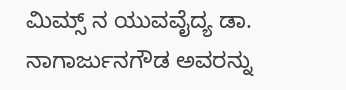ಮಿಮ್ಸ್ ನ ಯುವವೈದ್ಯ ಡಾ. ನಾಗಾರ್ಜುನಗೌಡ ಅವರನ್ನು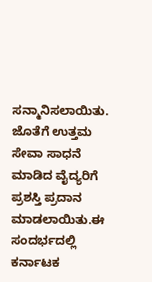ಸನ್ಮಾನಿಸಲಾಯಿತು. ಜೊತೆಗೆ ಉತ್ತಮ ಸೇವಾ ಸಾಧನೆ ಮಾಡಿದ ವೈದ್ಯರಿಗೆ ಪ್ರಶಸ್ತಿ ಪ್ರದಾನ ಮಾಡಲಾಯಿತು.ಈ ಸಂದರ್ಭದಲ್ಲಿ ಕರ್ನಾಟಕ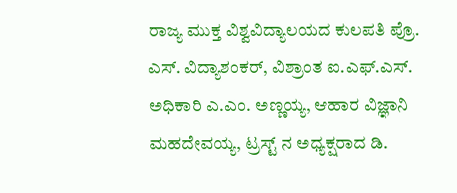ರಾಜ್ಯ ಮುಕ್ತ ವಿಶ್ವವಿದ್ಯಾಲಯದ ಕುಲಪತಿ ಪ್ರೊ. ಎಸ್. ವಿದ್ಯಾಶಂಕರ್, ವಿಶ್ರಾಂತ ಐ.ಎಫ್.ಎಸ್. ಅಧಿಕಾರಿ ಎ.ಎಂ. ಅಣ್ಣಯ್ಯ, ಆಹಾರ ವಿಜ್ಞಾನಿ ಮಹದೇವಯ್ಯ, ಟ್ರಸ್ಟ್ ನ ಅಧ್ಯಕ್ಷರಾದ ಡಿ.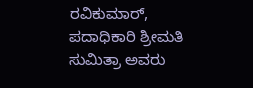ರವಿಕುಮಾರ್, ಪದಾಧಿಕಾರಿ ಶ್ರೀಮತಿ ಸುಮಿತ್ರಾ ಅವರು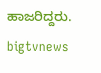ಹಾಜರಿದ್ದರು.
bigtvnews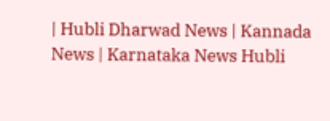| Hubli Dharwad News | Kannada News | Karnataka News Hubli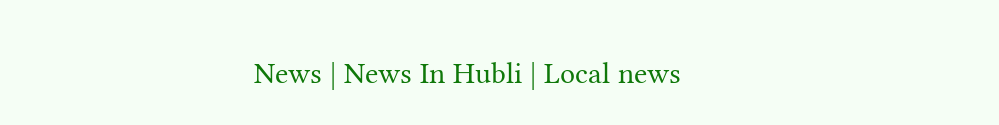News | News In Hubli | Local news